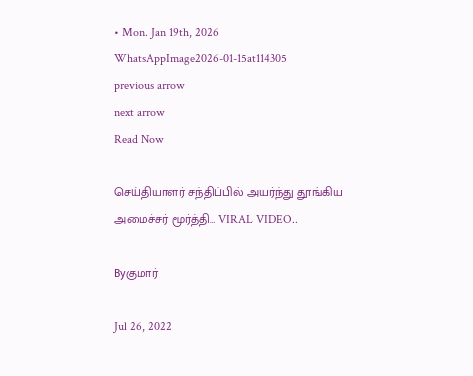• Mon. Jan 19th, 2026
WhatsAppImage2026-01-15at114305
previous arrow
next arrow
Read Now

செய்தியாளர் சந்திப்பில் அயர்ந்து தூங்கிய அமைச்சர் மூர்த்தி… VIRAL VIDEO..

Byகுமார்

Jul 26, 2022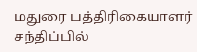மதுரை பத்திரிகையாளர் சந்திப்பில்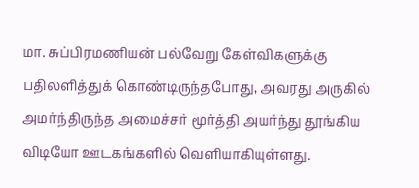மா. சுப்பிரமணியன் பல்வேறு கேள்விகளுக்கு பதிலளித்துக் கொண்டிருந்தபோது, அவரது அருகில் அமர்ந்திருந்த அமைச்சர் மூர்த்தி அயர்ந்து தூங்கிய விடியோ ஊடகங்களில் வெளியாகியுள்ளது.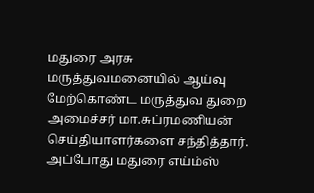மதுரை அரசு மருத்துவமனையில் ஆய்வு மேற்கொண்ட மருத்துவ துறை அமைச்சர் மா.சுப்ரமணியன் செய்தியாளர்களை சந்தித்தார். அப்போது மதுரை எய்ம்ஸ்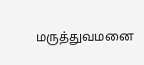மருத்துவமனை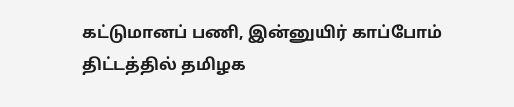கட்டுமானப் பணி, இன்னுயிர் காப்போம் திட்டத்தில் தமிழக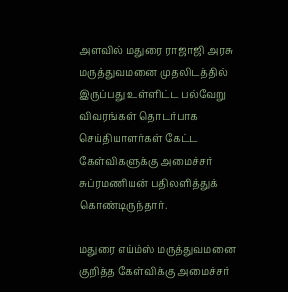அளவில் மதுரை ராஜாஜி அரசு மருத்துவமனை முதலிடத்தில் இருப்பது உள்ளிட்ட பல்வேறு விவரங்கள் தொடர்பாக செய்தியாளர்கள் கேட்ட கேள்விகளுக்கு அமைச்சர் சுப்ரமணியன் பதிலளித்துக் கொண்டிருந்தார்.

மதுரை எய்ம்ஸ் மருத்துவமனை குறித்த கேள்விக்கு அமைச்சர்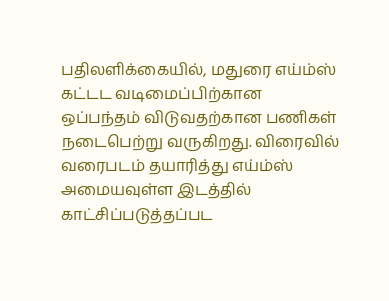பதிலளிக்கையில், மதுரை எய்ம்ஸ் கட்டட வடிமைப்பிற்கான ஒப்பந்தம் விடுவதற்கான பணிகள் நடைபெற்று வருகிறது. விரைவில் வரைபடம் தயாரித்து எய்ம்ஸ் அமையவுள்ள இடத்தில் காட்சிப்படுத்தப்பட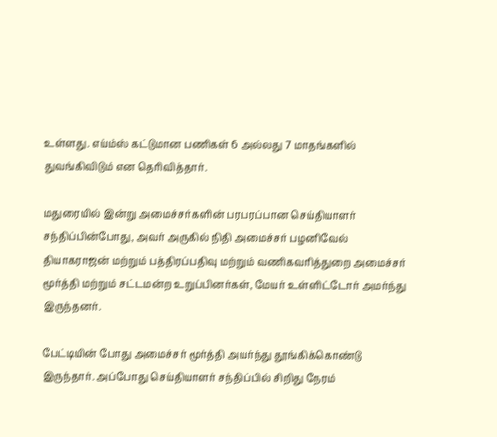உள்ளது. எய்ம்ஸ் கட்டுமான பணிகள் 6 அல்லது 7 மாதங்களில் துவங்கிவிடும் என தெரிவித்தார்.

மதுரையில் இன்று அமைச்சர்களின் பரபரப்பான செய்தியாளர் சந்திப்பின்போது, அவர் அருகில் நிதி அமைச்சர் பழனிவேல் தியாகராஜன் மற்றும் பத்திரப்பதிவு மற்றும் வணிகவரித்துறை அமைச்சர் மூர்த்தி மற்றும் சட்டமன்ற உறுப்பினர்கள், மேயர் உள்ளிட்டோர் அமர்ந்து இருந்தனர்.

பேட்டியின் போது அமைச்சர் மூர்த்தி அயர்ந்து தூங்கிக்கொண்டு இருந்தார். அப்போது செய்தியாளர் சந்திப்பில் சிறிது நேரம்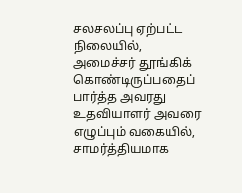சலசலப்பு ஏற்பட்ட நிலையில், அமைச்சர் தூங்கிக் கொண்டிருப்பதைப் பார்த்த அவரது உதவியாளர் அவரை எழுப்பும் வகையில், சாமர்த்தியமாக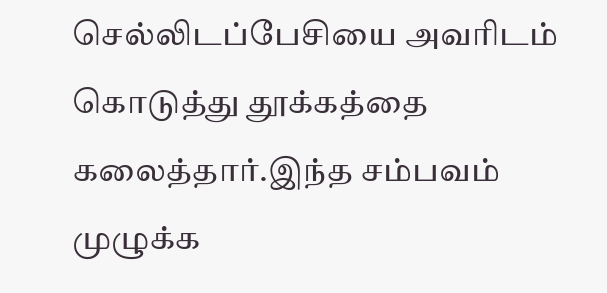செல்லிடப்பேசியை அவரிடம் கொடுத்து தூக்கத்தை கலைத்தார்.இந்த சம்பவம் முழுக்க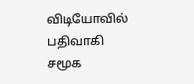விடியோவில் பதிவாகி சமூக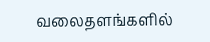வலைதளங்களில்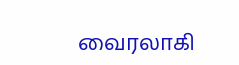வைரலாகி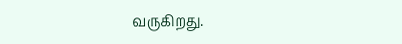வருகிறது.